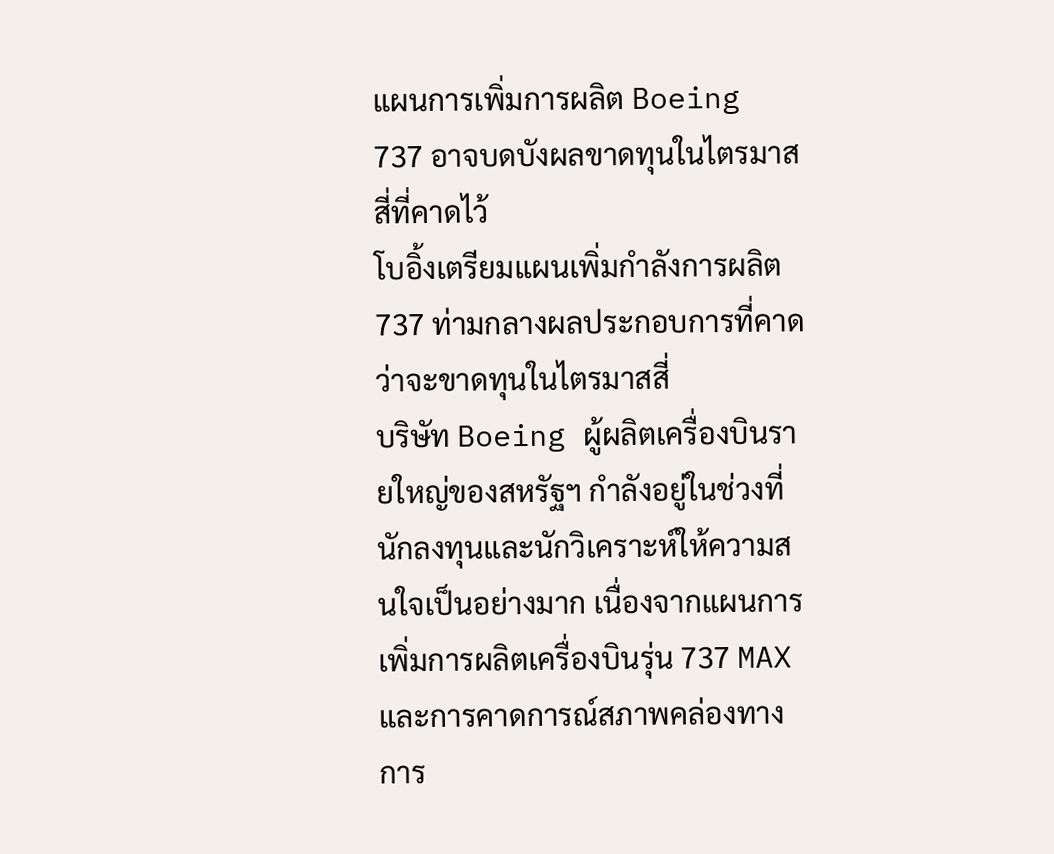แผนการเพิ่มการผลิต Boeing 737 อาจบดบังผลขาดทุนในไตรมาสสี่ที่คาดไว้
โบอิ้งเตรียมแผนเพิ่มกำลังการผลิต 737 ท่ามกลางผลประกอบการที่คาดว่าจะขาดทุนในไตรมาสสี่
บริษัท Boeing ผู้ผลิตเครื่องบินรายใหญ่ของสหรัฐฯ กำลังอยู่ในช่วงที่นักลงทุนและนักวิเคราะห์ให้ความสนใจเป็นอย่างมาก เนื่องจากแผนการเพิ่มการผลิตเครื่องบินรุ่น 737 MAX และการคาดการณ์สภาพคล่องทางการ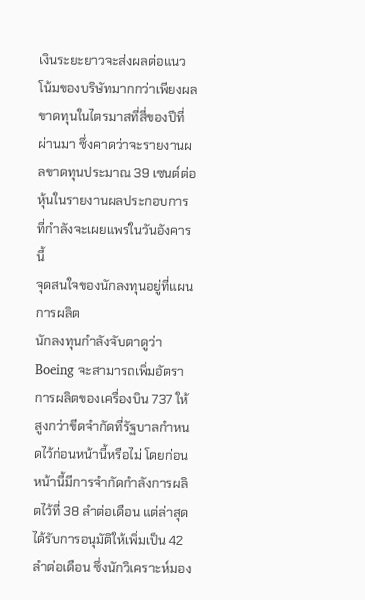เงินระยะยาวจะส่งผลต่อแนวโน้มของบริษัทมากกว่าเพียงผลขาดทุนในไตรมาสที่สี่ของปีที่ผ่านมา ซึ่งคาดว่าจะรายงานผลขาดทุนประมาณ 39 เซนต์ต่อหุ้นในรายงานผลประกอบการที่กำลังจะเผยแพร่ในวันอังคารนี้
จุดสนใจของนักลงทุนอยู่ที่แผนการผลิต
นักลงทุนกำลังจับตาดูว่า Boeing จะสามารถเพิ่มอัตราการผลิตของเครื่องบิน 737 ให้สูงกว่าขีดจำกัดที่รัฐบาลกำหนดไว้ก่อนหน้านี้หรือไม่ โดยก่อนหน้านี้มีการจำกัดกำลังการผลิตไว้ที่ 38 ลำต่อเดือน แต่ล่าสุดได้รับการอนุมัติให้เพิ่มเป็น 42 ลำต่อเดือน ซึ่งนักวิเคราะห์มอง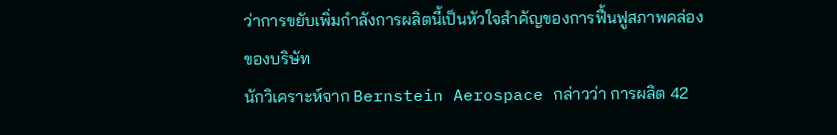ว่าการขยับเพิ่มกำลังการผลิตนี้เป็นหัวใจสำคัญของการฟื้นฟูสภาพคล่องของบริษัท
นักวิเคราะห์จาก Bernstein Aerospace กล่าวว่า การผลิต 42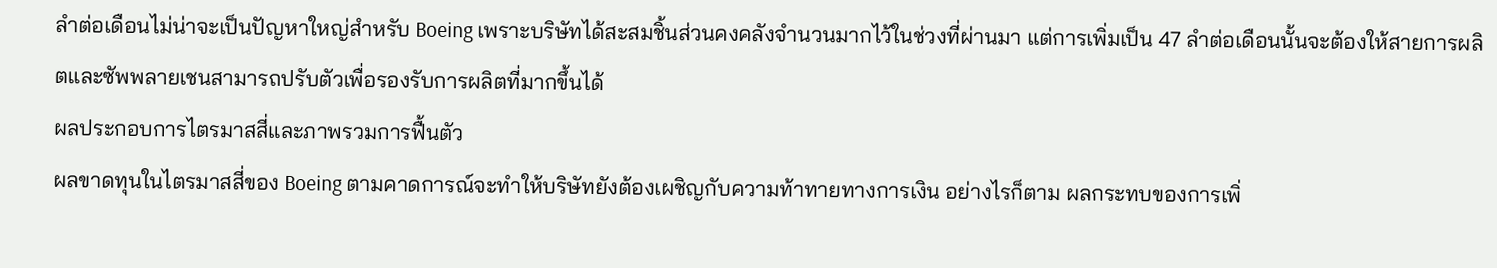ลำต่อเดือนไม่น่าจะเป็นปัญหาใหญ่สำหรับ Boeing เพราะบริษัทได้สะสมชิ้นส่วนคงคลังจำนวนมากไว้ในช่วงที่ผ่านมา แต่การเพิ่มเป็น 47 ลำต่อเดือนนั้นจะต้องให้สายการผลิตและซัพพลายเชนสามารถปรับตัวเพื่อรองรับการผลิตที่มากขึ้นได้
ผลประกอบการไตรมาสสี่และภาพรวมการฟื้นตัว
ผลขาดทุนในไตรมาสสี่ของ Boeing ตามคาดการณ์จะทำให้บริษัทยังต้องเผชิญกับความท้าทายทางการเงิน อย่างไรก็ตาม ผลกระทบของการเพิ่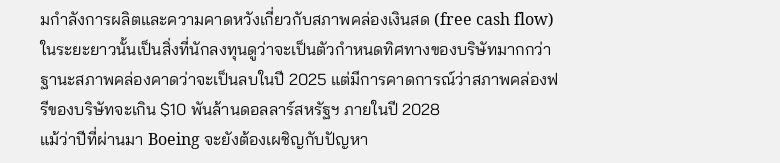มกำลังการผลิตและความคาดหวังเกี่ยวกับสภาพคล่องเงินสด (free cash flow) ในระยะยาวนั้นเป็นสิ่งที่นักลงทุนดูว่าจะเป็นตัวกำหนดทิศทางของบริษัทมากกว่า ฐานะสภาพคล่องคาดว่าจะเป็นลบในปี 2025 แต่มีการคาดการณ์ว่าสภาพคล่องฟรีของบริษัทจะเกิน $10 พันล้านดอลลาร์สหรัฐฯ ภายในปี 2028
แม้ว่าปีที่ผ่านมา Boeing จะยังต้องเผชิญกับปัญหา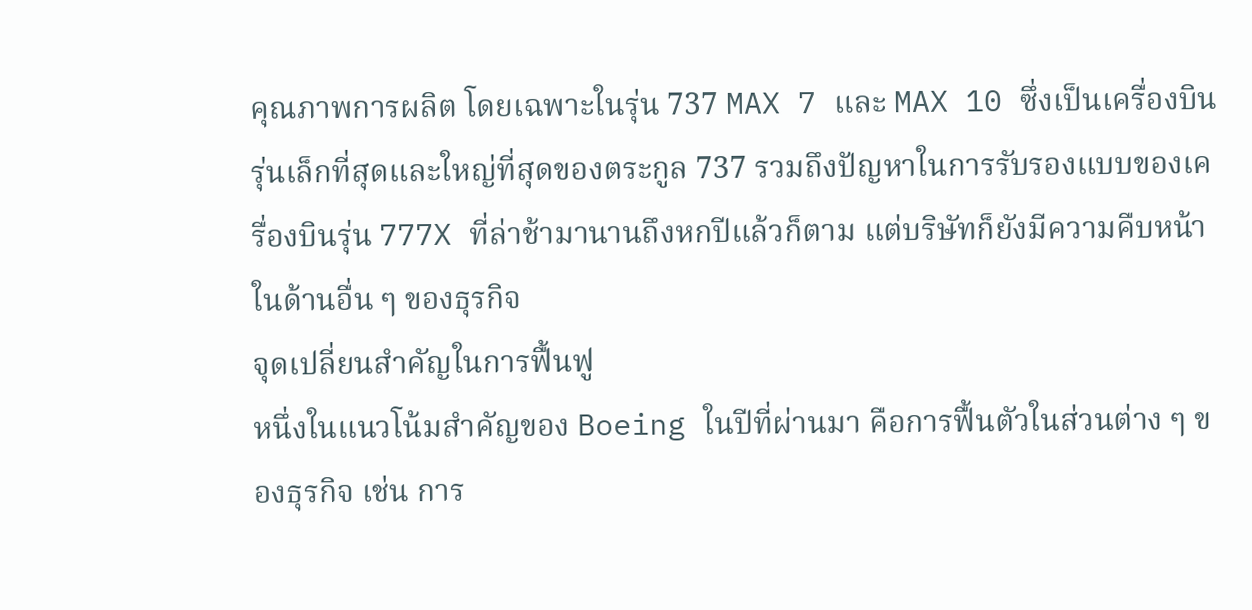คุณภาพการผลิต โดยเฉพาะในรุ่น 737 MAX 7 และ MAX 10 ซึ่งเป็นเครื่องบินรุ่นเล็กที่สุดและใหญ่ที่สุดของตระกูล 737 รวมถึงปัญหาในการรับรองแบบของเครื่องบินรุ่น 777X ที่ล่าช้ามานานถึงหกปีแล้วก็ตาม แต่บริษัทก็ยังมีความคืบหน้าในด้านอื่น ๆ ของธุรกิจ
จุดเปลี่ยนสำคัญในการฟื้นฟู
หนึ่งในแนวโน้มสำคัญของ Boeing ในปีที่ผ่านมา คือการฟื้นตัวในส่วนต่าง ๆ ของธุรกิจ เช่น การ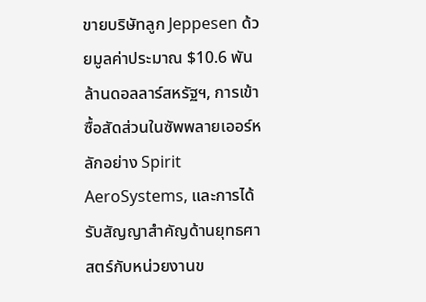ขายบริษัทลูก Jeppesen ด้วยมูลค่าประมาณ $10.6 พันล้านดอลลาร์สหรัฐฯ, การเข้าซื้อสัดส่วนในซัพพลายเออร์หลักอย่าง Spirit AeroSystems, และการได้รับสัญญาสำคัญด้านยุทธศาสตร์กับหน่วยงานข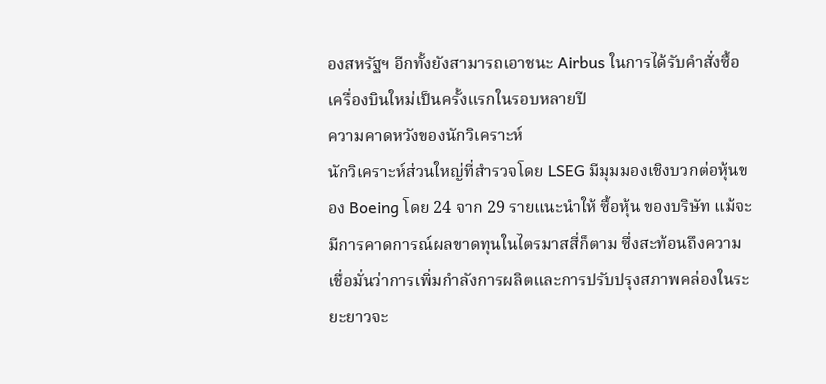องสหรัฐฯ อีกทั้งยังสามารถเอาชนะ Airbus ในการได้รับคำสั่งซื้อเครื่องบินใหม่เป็นครั้งแรกในรอบหลายปี
ความคาดหวังของนักวิเคราะห์
นักวิเคราะห์ส่วนใหญ่ที่สำรวจโดย LSEG มีมุมมองเชิงบวกต่อหุ้นของ Boeing โดย 24 จาก 29 รายแนะนำให้ ซื้อหุ้น ของบริษัท แม้จะมีการคาดการณ์ผลขาดทุนในไตรมาสสี่ก็ตาม ซึ่งสะท้อนถึงความเชื่อมั่นว่าการเพิ่มกำลังการผลิตและการปรับปรุงสภาพคล่องในระยะยาวจะ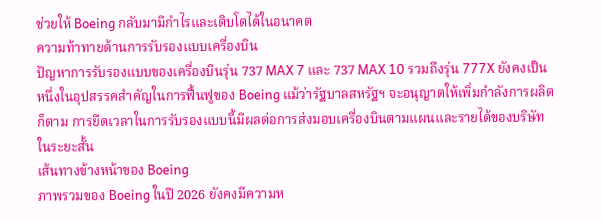ช่วยให้ Boeing กลับมามีกำไรและเติบโตได้ในอนาคต
ความท้าทายด้านการรับรองแบบเครื่องบิน
ปัญหาการรับรองแบบของเครื่องบินรุ่น 737 MAX 7 และ 737 MAX 10 รวมถึงรุ่น 777X ยังคงเป็นหนึ่งในอุปสรรคสำคัญในการฟื้นฟูของ Boeing แม้ว่ารัฐบาลสหรัฐฯ จะอนุญาตให้เพิ่มกำลังการผลิตก็ตาม การยืดเวลาในการรับรองแบบนี้มีผลต่อการส่งมอบเครื่องบินตามแผนและรายได้ของบริษัทในระยะสั้น
เส้นทางข้างหน้าของ Boeing
ภาพรวมของ Boeing ในปี 2026 ยังคงมีความห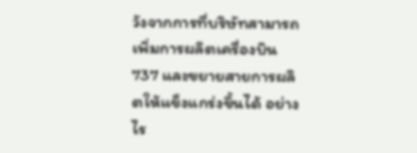วังจากการที่บริษัทสามารถเพิ่มการผลิตเครื่องบิน 737 และขยายสายการผลิตให้แข็งแกร่งขึ้นได้ อย่างไร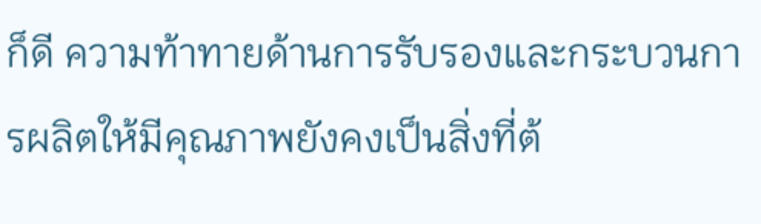ก็ดี ความท้าทายด้านการรับรองและกระบวนการผลิตให้มีคุณภาพยังคงเป็นสิ่งที่ต้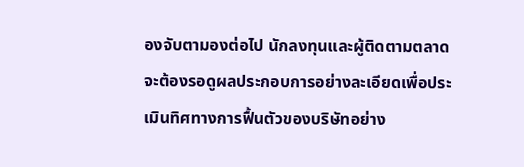องจับตามองต่อไป นักลงทุนและผู้ติดตามตลาดจะต้องรอดูผลประกอบการอย่างละเอียดเพื่อประเมินทิศทางการฟื้นตัวของบริษัทอย่าง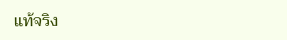แท้จริง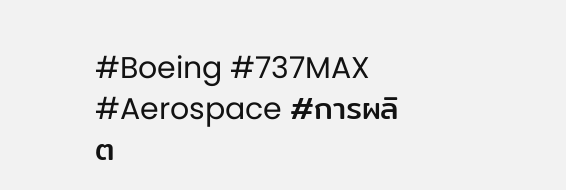#Boeing #737MAX #Aerospace #การผลิต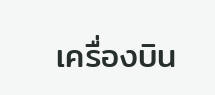เครื่องบิน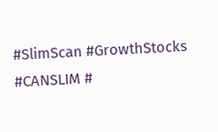#SlimScan #GrowthStocks #CANSLIM #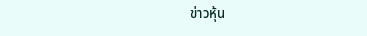ข่าวหุ้น